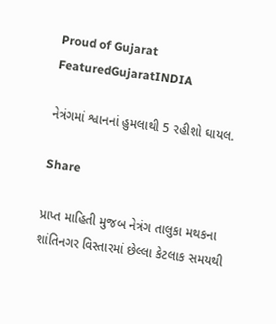Proud of Gujarat
FeaturedGujaratINDIA

નેત્રંગમાં શ્વાનનાં હુમલાથી 5 રહીશો ઘાયલ.

Share

પ્રાપ્ત માહિતી મુજબ નેત્રંગ તાલુકા મથકના શાંતિનગર વિસ્તારમાં છેલ્લા કેટલાક સમયથી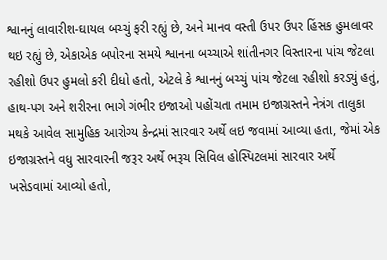શ્વાનનું લાવારીશ-ઘાયલ બચ્ચું ફરી રહ્યું છે, અને માનવ વસ્તી ઉપર ઉપર હિંસક હુમલાવર થઇ રહ્યું છે, એકાએક બપોરના સમયે શ્વાનના બચ્ચાએ શાંતીનગર વિસ્તારના પાંચ જેટલા રહીશો ઉપર હુમલો કરી દીધો હતો, એટલે કે શ્વાનનું બચ્ચું પાંચ જેટલા રહીશો કરડ્યું હતું, હાથ-પગ અને શરીરના ભાગે ગંભીર ઇજાઓ પહોંચતા તમામ ઇજાગ્રસ્તને નેત્રંગ તાલુકા મથકે આવેલ સામુહિક આરોગ્ય કેન્દ્રમાં સારવાર અર્થે લઇ જવામાં આવ્યા હતા, જેમાં એક ઇજાગ્રસ્તને વધુ સારવારની જરૂર અર્થે ભરૂચ સિવિલ હોસ્પિટલમાં સારવાર અર્થે ખસેડવામાં આવ્યો હતો,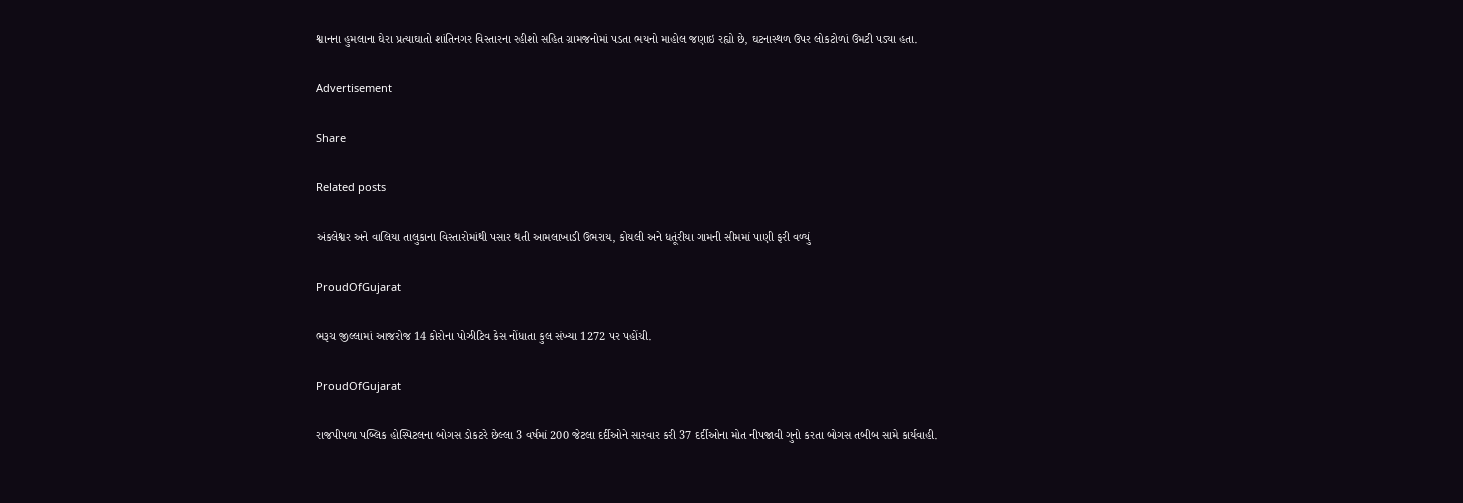શ્વાનના હુમલાના ઘેરા પ્રત્યાઘાતો શાંતિનગર વિસ્તારના રહીશો સહિત ગ્રામજનોમાં પડતા ભયનો માહોલ જણાઇ રહ્યો છે, ઘટનાસ્થળ ઉપર લોકટોળાં ઉમટી પડ્યા હતા.

Advertisement

Share

Related posts

અંકલેશ્વર અને વાલિયા તાલુકાના વિસ્તારોમાંથી પસાર થતી આમલાખાડી ઉભરાય, કોયલી અને ધતૂંરીયા ગામની સીમમાં પાણી ફરી વળ્યું

ProudOfGujarat

ભરૂચ જીલ્લામાં આજરોજ 14 કોરોના પોઝીટિવ કેસ નોંધાતા કુલ સંખ્યા 1272 પર પહોંચી.

ProudOfGujarat

રાજપીપળા પબ્લિક હોસ્પિટલના બોગસ ડોકટરે છેલ્લા 3 વર્ષમાં 200 જેટલા દર્દીઓને સારવાર કરી 37 દર્દીઓના મોત નીપજાવી ગુનો કરતા બોગસ તબીબ સામે કાર્યવાહી.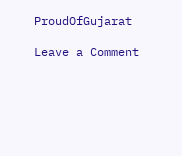ProudOfGujarat

Leave a Comment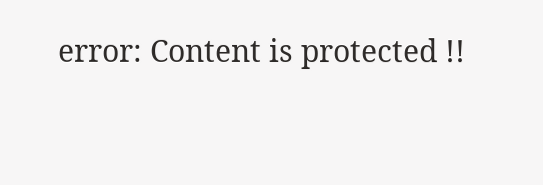error: Content is protected !!